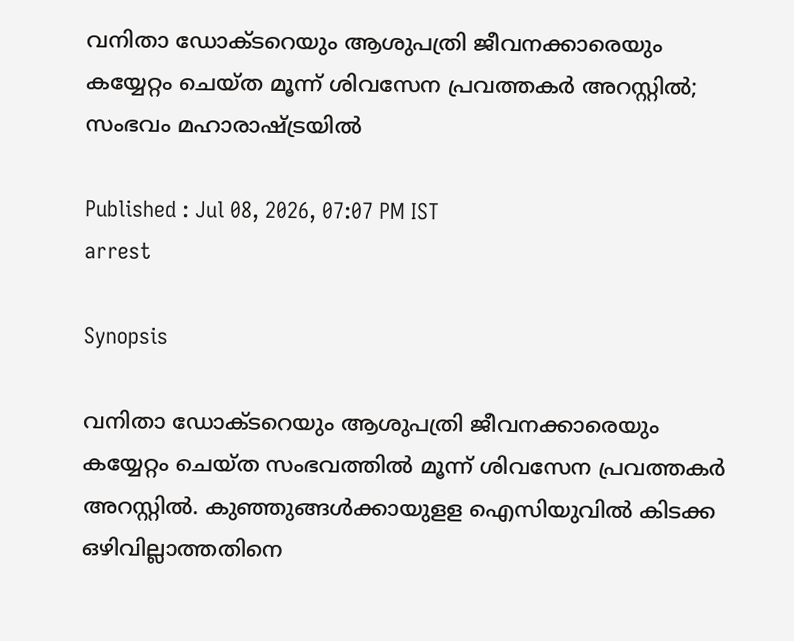വനിതാ ഡോക്ടറെയും ആശുപത്രി ജീവനക്കാരെയും കയ്യേറ്റം ചെയ്ത മൂന്ന് ശിവസേന പ്രവ‍ത്തക‍ർ അറസ്റ്റിൽ; സംഭവം മഹാരാഷ്ട്രയിൽ

Published : Jul 08, 2026, 07:07 PM IST
arrest

Synopsis

വനിതാ ഡോക്ടറെയും ആശുപത്രി ജീവനക്കാരെയും കയ്യേറ്റം ചെയ്ത സംഭവത്തിൽ മൂന്ന് ശിവസേന പ്രവ‍ത്തക‍ർ അറസ്റ്റിൽ. കുഞ്ഞുങ്ങൾക്കായുളള ഐസിയുവിൽ കിടക്ക ഒഴിവില്ലാത്തതിനെ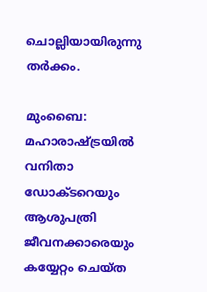ചൊല്ലിയായിരുന്നു ത‍ർക്കം.

മുംബൈ: മഹാരാഷ്ട്രയിൽ വനിതാ ഡോക്ടറെയും ആശുപത്രി ജീവനക്കാരെയും കയ്യേറ്റം ചെയ്ത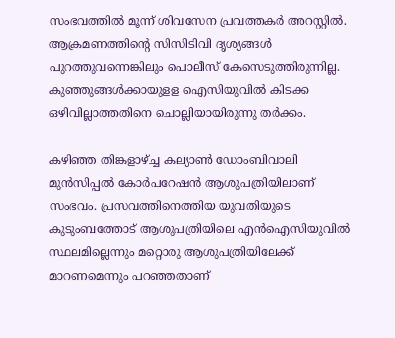സംഭവത്തിൽ മൂന്ന് ശിവസേന പ്രവ‍ത്തക‍ർ അറസ്റ്റിൽ. ആക്രമണത്തിന്റെ സിസിടിവി ദൃശ്യങ്ങൾ പുറത്തുവന്നെങ്കിലും പൊലീസ് കേസെടുത്തിരുന്നില്ല. കുഞ്ഞുങ്ങൾക്കായുളള ഐസിയുവിൽ കിടക്ക ഒഴിവില്ലാത്തതിനെ ചൊല്ലിയായിരുന്നു ത‍ർക്കം.

കഴിഞ്ഞ തിങ്കളാഴ്ച്ച കല്യാൺ ഡോംബിവാലി മുൻസിപ്പൽ കോർപറേഷൻ ആശുപത്രിയിലാണ് സംഭവം. പ്രസവത്തിനെത്തിയ യുവതിയുടെ കുടുംബത്തോട് ആശുപത്രിയിലെ എൻഐസിയുവിൽ സ്ഥലമില്ലെന്നും മറ്റൊരു ആശുപത്രിയിലേക്ക് മാറണമെന്നും പറഞ്ഞതാണ്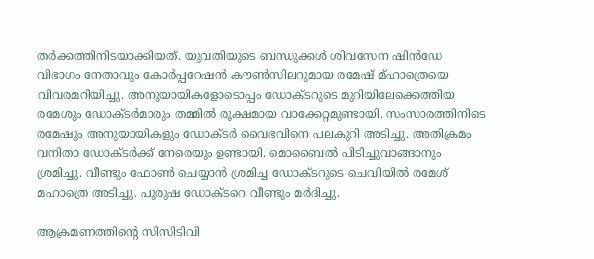ത‍ർക്കത്തിനിടയാക്കിയത്. യുവതിയുടെ ബന്ധുക്കൾ ശിവസേന ഷിൻഡേ വിഭാഗം നേതാവും കോർപ്പറേഷൻ കൗണ്‍സിലറുമായ രമേഷ് മ്ഹാത്രെയെ വിവരമറിയിച്ചു. അനുയായികളോടൊപ്പം ഡോക്ടറുടെ മുറിയിലേക്കെത്തിയ രമേശും ഡോക്ട‍ർമാരും തമ്മിൽ രൂക്ഷമായ വാക്കേറ്റമുണ്ടായി. സംസാരത്തിനിടെ രമേഷും അനുയായികളും ഡോക്ടർ വൈഭവിനെ പലകുറി അടിച്ചു. അതിക്രമം വനിതാ ഡോക്ട‍ർക്ക് നേരെയും ഉണ്ടായി. മൊബൈൽ പിടിച്ചുവാങ്ങാനും ശ്രമിച്ചു. വീണ്ടും ഫോണ്‍ ചെയ്യാൻ ശ്രമിച്ച ഡോക്ടറുടെ ചെവിയിൽ രമേശ് മഹാത്രെ അടിച്ചു. പുരുഷ ഡോക്ടറെ വീണ്ടും മർദിച്ചു.

ആക്രമണത്തിന്റെ സിസിടിവി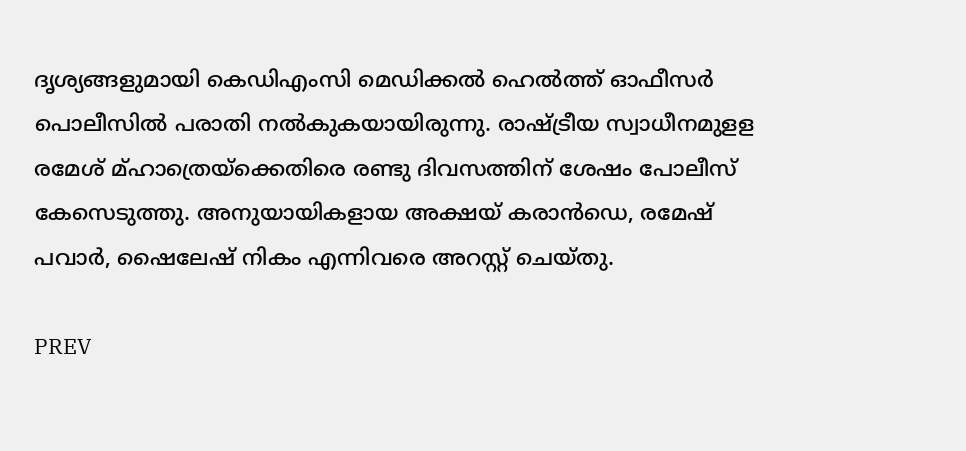ദൃശ്യങ്ങളുമായി കെഡിഎംസി മെഡിക്കൽ ഹെൽത്ത് ഓഫീസർ പൊലീസിൽ പരാതി നൽകുകയായിരുന്നു. രാഷ്ട്രീയ സ്വാധീനമുളള രമേശ് മ്ഹാത്രെയ്ക്കെതിരെ രണ്ടു ദിവസത്തിന് ശേഷം പോലീസ് കേസെടുത്തു. അനുയായികളായ അക്ഷയ് കരാൻഡെ, രമേഷ് പവാർ, ഷൈലേഷ് നികം എന്നിവരെ അറസ്റ്റ് ചെയ്തു.

PREV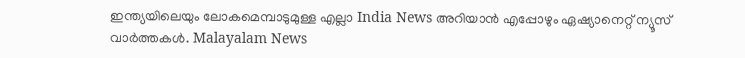ഇന്ത്യയിലെയും ലോകമെമ്പാടുമുള്ള എല്ലാ India News അറിയാൻ എപ്പോഴും ഏഷ്യാനെറ്റ് ന്യൂസ് വാർത്തകൾ. Malayalam News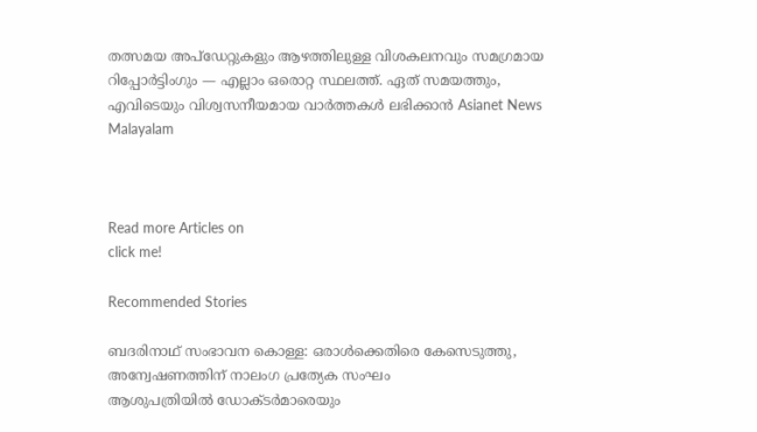തത്സമയ അപ്‌ഡേറ്റുകളും ആഴത്തിലുള്ള വിശകലനവും സമഗ്രമായ റിപ്പോർട്ടിംഗും — എല്ലാം ഒരൊറ്റ സ്ഥലത്ത്. ഏത് സമയത്തും, എവിടെയും വിശ്വസനീയമായ വാർത്തകൾ ലഭിക്കാൻ Asianet News Malayalam



Read more Articles on
click me!

Recommended Stories

ബദരിനാഥ് സംഭാവന കൊള്ള: ഒരാള്‍ക്കെതിരെ കേസെടുത്തു, അന്വേഷണത്തിന് നാലംഗ പ്രത്യേക സംഘം
ആശുപത്രിയിൽ ഡോക്ടർമാരെയും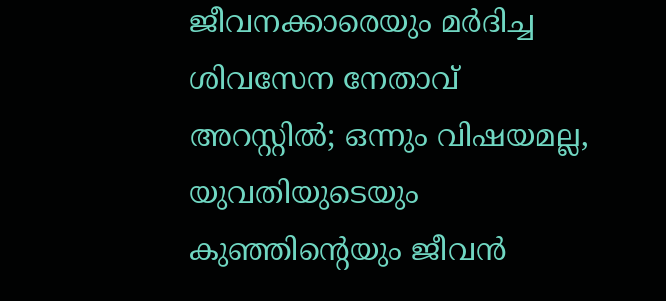ജീവനക്കാരെയും മർദിച്ച ശിവസേന നേതാവ് അറസ്റ്റിൽ; ഒന്നും വിഷയമല്ല, യുവതിയുടെയും കുഞ്ഞിന്റെയും ജീവൻ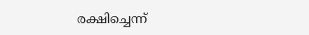രക്ഷിച്ചെന്ന്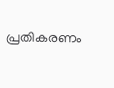പ്രതികരണം